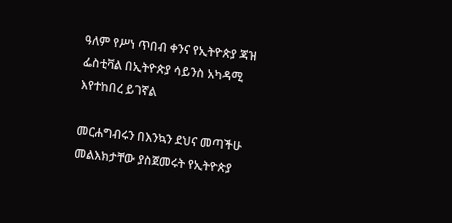ዓለም የሥነ ጥበብ ቀንና የኢትዮጵያ ጃዝ ፌስቲቫል በኢትዮጵያ ሳይንስ አካዳሚ እየተከበረ ይገኛል

መርሐግብሩን በእንኳን ደህና መጣችሁ መልእክታቸው ያስጀመሩት የኢትዮጵያ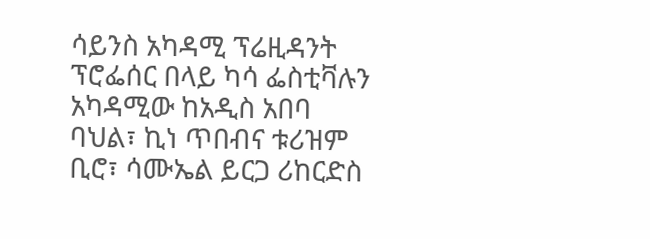ሳይንስ አካዳሚ ፕሬዚዳንት ፕሮፌሰር በላይ ካሳ ፌስቲቫሉን አካዳሚው ከአዲስ አበባ ባህል፣ ኪነ ጥበብና ቱሪዝም ቢሮ፣ ሳሙኤል ይርጋ ሪከርድስ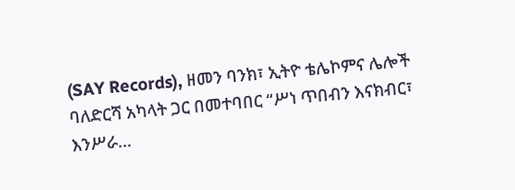(SAY Records), ዘመን ባንክ፣ ኢትዮ ቴሌኮምና ሌሎች ባለድርሻ አካላት ጋር በመተባበር “ሥነ ጥበብን እናክብር፣ እንሥራ…